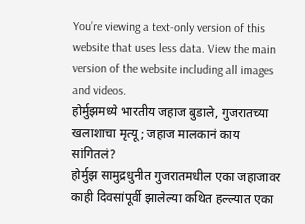You’re viewing a text-only version of this website that uses less data. View the main version of the website including all images and videos.
होर्मुझमध्ये भारतीय जहाज बुडाले, गुजरातच्या खलाशाचा मृत्यू; जहाज मालकानं काय सांगितलं?
होर्मुझ सामुद्रधुनीत गुजरातमधील एका जहाजावर काही दिवसांपूर्वी झालेल्या कथित हल्ल्यात एका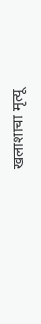खलाशाचा मृत्यू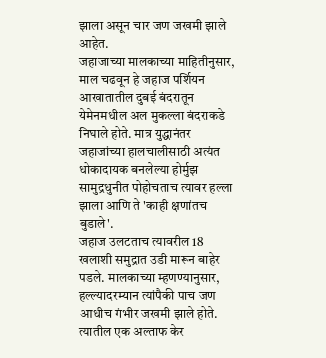झाला असून चार जण जखमी झाले आहेत.
जहाजाच्या मालकाच्या माहितीनुसार, माल चढवून हे जहाज पर्शियन आखातातील दुबई बंदरातून येमेनमधील अल मुकल्ला बंदराकडे निघाले होते. मात्र युद्धानंतर जहाजांच्या हालचालीसाठी अत्यंत धोकादायक बनलेल्या होर्मुझ सामुद्रधुनीत पोहोचताच त्यावर हल्ला झाला आणि ते 'काही क्षणांतच बुडाले'.
जहाज उलटताच त्यावरील 18 खलाशी समुद्रात उडी मारून बाहेर पडले. मालकाच्या म्हणण्यानुसार, हल्ल्यादरम्यान त्यांपैकी पाच जण आधीच गंभीर जखमी झाले होते. त्यातील एक अल्ताफ केर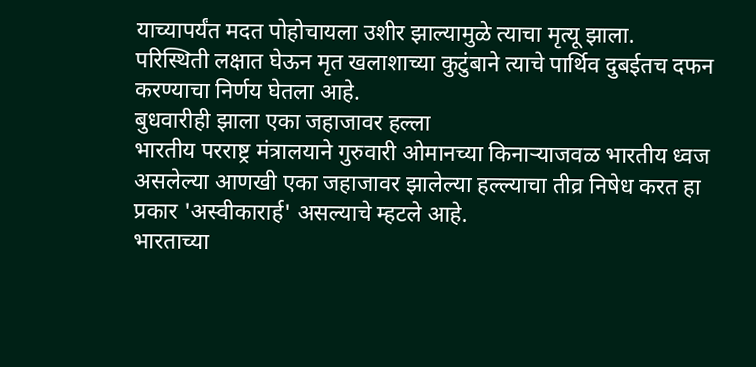याच्यापर्यंत मदत पोहोचायला उशीर झाल्यामुळे त्याचा मृत्यू झाला.
परिस्थिती लक्षात घेऊन मृत खलाशाच्या कुटुंबाने त्याचे पार्थिव दुबईतच दफन करण्याचा निर्णय घेतला आहे.
बुधवारीही झाला एका जहाजावर हल्ला
भारतीय परराष्ट्र मंत्रालयाने गुरुवारी ओमानच्या किनाऱ्याजवळ भारतीय ध्वज असलेल्या आणखी एका जहाजावर झालेल्या हल्ल्याचा तीव्र निषेध करत हा प्रकार 'अस्वीकारार्ह' असल्याचे म्हटले आहे.
भारताच्या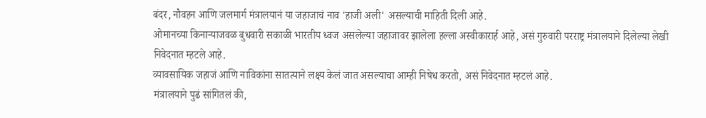बंदर, नौवहन आणि जलमार्ग मंत्रालयानं या जहाजाचं नाव 'हाजी अली' असल्याची माहिती दिली आहे.
ओमानच्या किनाऱ्याजवळ बुधवारी सकाळी भारतीय ध्वज असलेल्या जहाजावर झालेला हल्ला अस्वीकारार्ह आहे, असं गुरुवारी परराष्ट्र मंत्रालयाने दिलेल्या लेखी निवेदनात म्हटले आहे.
व्यावसायिक जहाजं आणि नाविकांना सातत्याने लक्ष्य केलं जात असल्याचा आम्ही निषेध करतो, असं निवेदनात म्हटलं आहे.
मंत्रालयाने पुढं सांगितलं की,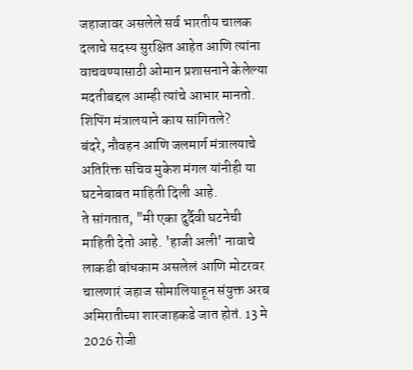जहाजावर असलेले सर्व भारतीय चालक दलाचे सदस्य सुरक्षित आहेत आणि त्यांना वाचवण्यासाठी ओमान प्रशासनाने केलेल्या मदतीबद्दल आम्ही त्यांचे आभार मानतो.
शिपिंग मंत्रालयाने काय सांगितले?
बंदरे, नौवहन आणि जलमार्ग मंत्रालयाचे अतिरिक्त सचिव मुकेश मंगल यांनीही या घटनेबाबत माहिती दिली आहे.
ते सांगतात, "मी एका दुर्दैवी घटनेची माहिती देतो आहे. 'हाजी अली' नावाचे लाकडी बांधकाम असलेलं आणि मोटरवर चालणारं जहाज सोमालियाहून संयुक्त अरब अमिरातीच्या शारजाहकडे जात होतं. 13 मे 2026 रोजी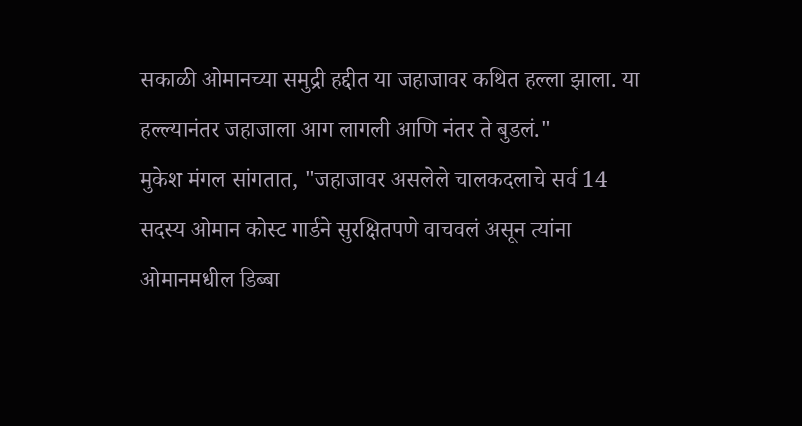सकाळी ओमानच्या समुद्री हद्दीत या जहाजावर कथित हल्ला झाला. या हल्ल्यानंतर जहाजाला आग लागली आणि नंतर ते बुडलं."
मुकेश मंगल सांगतात, "जहाजावर असलेले चालकदलाचे सर्व 14 सदस्य ओमान कोस्ट गार्डने सुरक्षितपणे वाचवलं असून त्यांना ओमानमधील डिब्बा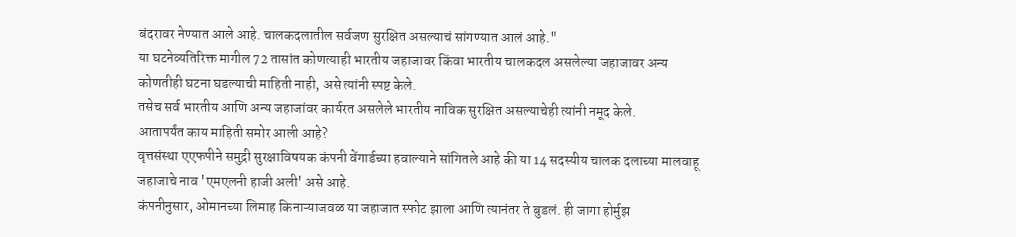बंदरावर नेण्यात आले आहे. चालकदलातील सर्वजण सुरक्षित असल्याचं सांगण्यात आलं आहे."
या घटनेव्यतिरिक्त मागील 72 तासांत कोणत्याही भारतीय जहाजावर किंवा भारतीय चालकदल असलेल्या जहाजावर अन्य कोणतीही घटना घडल्याची माहिती नाही, असे त्यांनी स्पष्ट केले.
तसेच सर्व भारतीय आणि अन्य जहाजांवर कार्यरत असलेले भारतीय नाविक सुरक्षित असल्याचेही त्यांनी नमूद केले.
आतापर्यंत काय माहिती समोर आली आहे?
वृत्तसंस्था एएफपीने समुद्री सुरक्षाविषयक कंपनी वेंगार्डच्या हवाल्याने सांगितले आहे की या 14 सदस्यीय चालक दलाच्या मालवाहू जहाजाचे नाव 'एमएलनी हाजी अली' असे आहे.
कंपनीनुसार, ओमानच्या लिमाह किनाऱ्याजवळ या जहाजात स्फोट झाला आणि त्यानंतर ते बुडलं. ही जागा होर्मुझ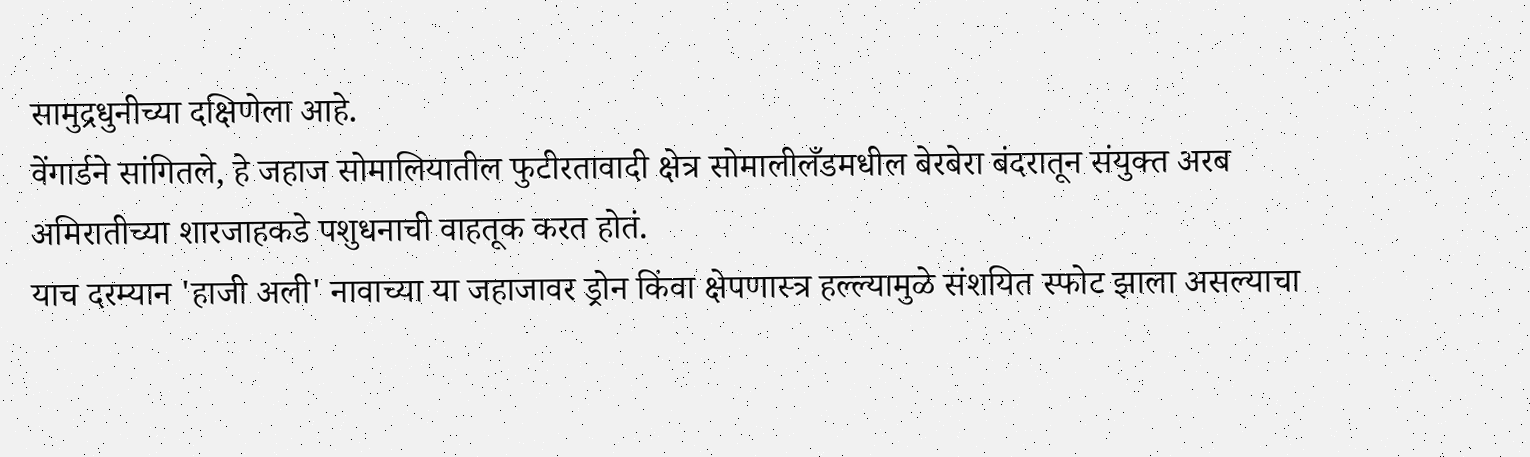सामुद्रधुनीच्या दक्षिणेला आहे.
वेंगार्डने सांगितले, हे जहाज सोमालियातील फुटीरतावादी क्षेत्र सोमालीलँडमधील बेरबेरा बंदरातून संयुक्त अरब अमिरातीच्या शारजाहकडे पशुधनाची वाहतूक करत होतं.
याच दरम्यान 'हाजी अली' नावाच्या या जहाजावर ड्रोन किंवा क्षेपणास्त्र हल्ल्यामुळे संशयित स्फोट झाला असल्याचा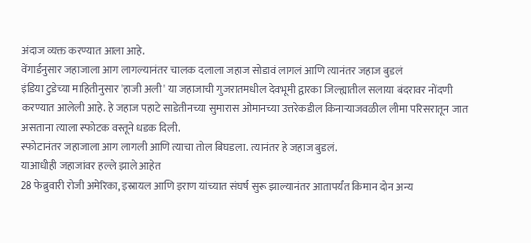अंदाज व्यक्त करण्यात आला आहे.
वेंगार्डनुसार जहाजाला आग लागल्यानंतर चालक दलाला जहाज सोडावं लागलं आणि त्यानंतर जहाज बुडलं
इंडिया टुडेच्या माहितीनुसार 'हाजी अली' या जहाजाची गुजरातमधील देवभूमी द्वारका जिल्ह्यातील सलाया बंदरावर नोंदणी करण्यात आलेली आहे. हे जहाज पहाटे साडेतीनच्या सुमारास ओमानच्या उत्तरेकडील किनाऱ्याजवळील लीमा परिसरातून जात असताना त्याला स्फोटक वस्तूने धडक दिली.
स्फोटानंतर जहाजाला आग लागली आणि त्याचा तोल बिघडला. त्यानंतर हे जहाज बुडलं.
याआधीही जहाजांवर हल्ले झाले आहेत
28 फेब्रुवारी रोजी अमेरिका, इस्रायल आणि इराण यांच्यात संघर्ष सुरू झाल्यानंतर आतापर्यंत किमान दोन अन्य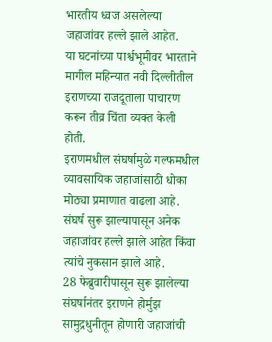भारतीय ध्वज असलेल्या जहाजांवर हल्ले झाले आहेत.
या घटनांच्या पार्श्वभूमीवर भारताने मागील महिन्यात नवी दिल्लीतील इराणच्या राजदूताला पाचारण करून तीव्र चिंता व्यक्त केली होती.
इराणमधील संघर्षामुळे गल्फमधील व्यावसायिक जहाजांसाठी धोका मोठ्या प्रमाणात वाढला आहे. संघर्ष सुरू झाल्यापासून अनेक जहाजांवर हल्ले झाले आहेत किंवा त्यांचे नुकसान झाले आहे.
28 फेब्रुवारीपासून सुरू झालेल्या संघर्षानंतर इराणने होर्मुझ सामुद्रधुनीतून होणारी जहाजांची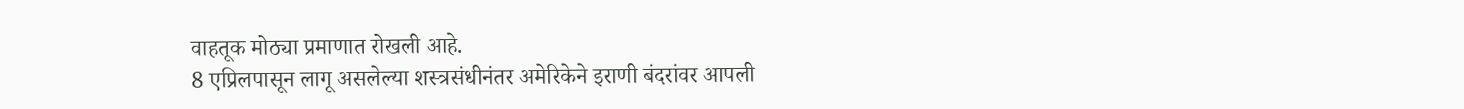वाहतूक मोठ्या प्रमाणात रोखली आहे.
8 एप्रिलपासून लागू असलेल्या शस्त्रसंधीनंतर अमेरिकेने इराणी बंदरांवर आपली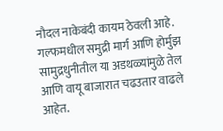नौदल नाकेबंदी कायम ठेवली आहे.
गल्फमधील समुद्री मार्ग आणि होर्मुझ सामुद्रधुनीतील या अडथळ्यांमुळे तेल आणि वायू बाजारात चढउतार वाढले आहेत.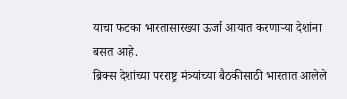याचा फटका भारतासारख्या ऊर्जा आयात करणाऱ्या देशांना बसत आहे.
ब्रिक्स देशांच्या परराष्ट्र मंत्र्यांच्या बैठकीसाठी भारतात आलेले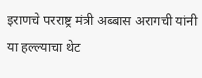इराणचे परराष्ट्र मंत्री अब्बास अरागची यांनी या हल्ल्याचा थेट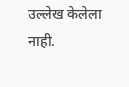उल्लेख केलेला नाही.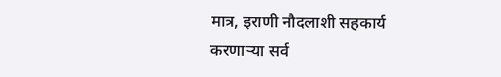मात्र, इराणी नौदलाशी सहकार्य करणाऱ्या सर्व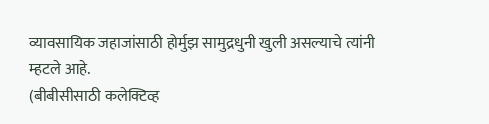व्यावसायिक जहाजांसाठी होर्मुझ सामुद्रधुनी खुली असल्याचे त्यांनी म्हटले आहे.
(बीबीसीसाठी कलेक्टिव्ह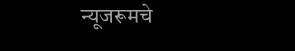न्यूजरूमचे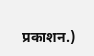प्रकाशन.)